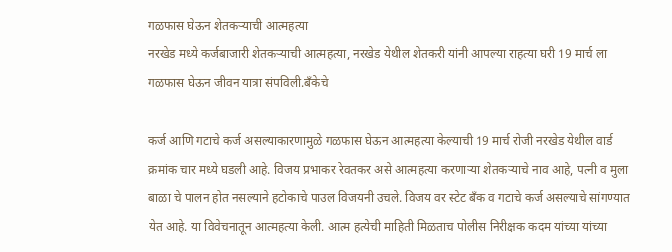गळफास घेऊन शेतकऱ्याची आत्महत्या
नरखेड मध्ये कर्जबाजारी शेतकऱ्याची आत्महत्या, नरखेड येथील शेतकरी यांनी आपल्या राहत्या घरी 19 मार्च ला गळफास घेऊन जीवन यात्रा संपविली.बँकेचे

कर्ज आणि गटाचे कर्ज असल्याकारणामुळे गळफास घेऊन आत्महत्या केल्याची 19 मार्च रोजी नरखेड येथील वार्ड क्रमांक चार मध्ये घडली आहे. विजय प्रभाकर रेवतकर असे आत्महत्या करणाऱ्या शेतकऱ्याचे नाव आहे, पत्नी व मुला बाळा चे पालन होत नसल्याने हटोकाचे पाउल विजयनी उचले. विजय वर स्टेट बँक व गटाचे कर्ज असल्याचे सांगण्यात येत आहे. या विवेचनातून आत्महत्या केली. आत्म हत्येची माहिती मिळताच पोलीस निरीक्षक कदम यांच्या यांच्या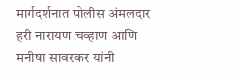मार्गदर्शनात पोलीस अंमलदार हरी नारायण चव्हाण आणि मनीषा सावरकर यांनी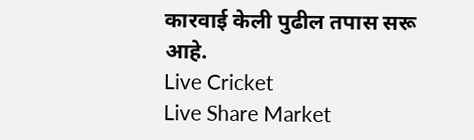कारवाई केली पुढील तपास सरू आहे.
Live Cricket
Live Share Market